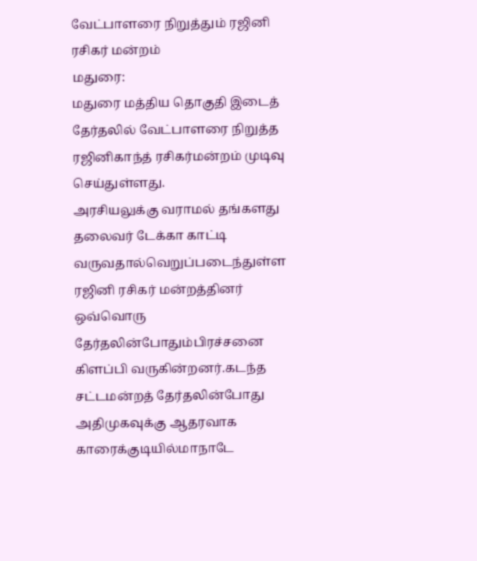வேட்பாளரை நிறுத்தும் ரஜினி ரசிகர் மன்றம்
மதுரை:
மதுரை மத்திய தொகுதி இடைத் தேர்தலில் வேட்பாளரை நிறுத்த ரஜினிகாந்த் ரசிகர்மன்றம் முடிவு செய்துள்ளது.
அரசியலுக்கு வராமல் தங்களது தலைவர் டேக்கா காட்டி வருவதால்வெறுப்படைந்துள்ள ரஜினி ரசிகர் மன்றத்தினர் ஒவ்வொரு தேர்தலின்போதும்பிரச்சனை கிளப்பி வருகின்றனர்.கடந்த சட்டமன்றத் தேர்தலின்போது அதிமுகவுக்கு ஆதரவாக காரைக்குடியில்மாநாடே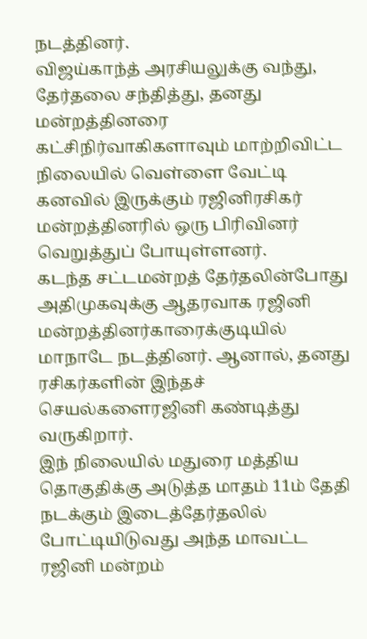நடத்தினர்.
விஜய்காந்த் அரசியலுக்கு வந்து, தேர்தலை சந்தித்து, தனது மன்றத்தினரை கட்சிநிர்வாகிகளாவும் மாற்றிவிட்ட நிலையில் வெள்ளை வேட்டி கனவில் இருக்கும் ரஜினிரசிகர் மன்றத்தினரில் ஒரு பிரிவினர் வெறுத்துப் போயுள்ளனர்.
கடந்த சட்டமன்றத் தேர்தலின்போது அதிமுகவுக்கு ஆதரவாக ரஜினி மன்றத்தினர்காரைக்குடியில் மாநாடே நடத்தினர். ஆனால், தனது ரசிகர்களின் இந்தச் செயல்களைரஜினி கண்டித்து வருகிறார்.
இந் நிலையில் மதுரை மத்திய தொகுதிக்கு அடுத்த மாதம் 11ம் தேதி நடக்கும் இடைத்தேர்தலில் போட்டியிடுவது அந்த மாவட்ட ரஜினி மன்றம்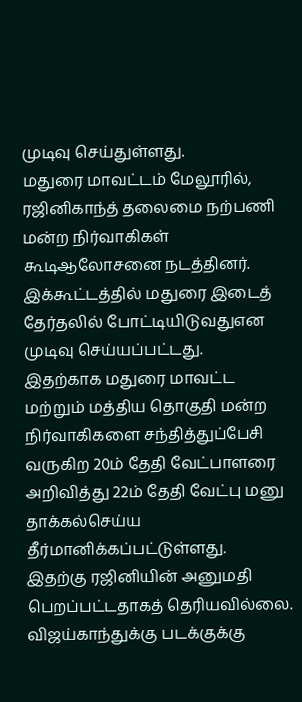முடிவு செய்துள்ளது.
மதுரை மாவட்டம் மேலூரில், ரஜினிகாந்த் தலைமை நற்பணி மன்ற நிர்வாகிகள் கூடிஆலோசனை நடத்தினர். இக்கூட்டத்தில் மதுரை இடைத் தேர்தலில் போட்டியிடுவதுஎன முடிவு செய்யப்பட்டது.
இதற்காக மதுரை மாவட்ட மற்றும் மத்திய தொகுதி மன்ற நிர்வாகிகளை சந்தித்துப்பேசி வருகிற 20ம் தேதி வேட்பாளரை அறிவித்து 22ம் தேதி வேட்பு மனு தாக்கல்செய்ய தீர்மானிக்கப்பட்டுள்ளது.
இதற்கு ரஜினியின் அனுமதி பெறப்பட்டதாகத் தெரியவில்லை.
விஜய்காந்துக்கு படக்குக்கு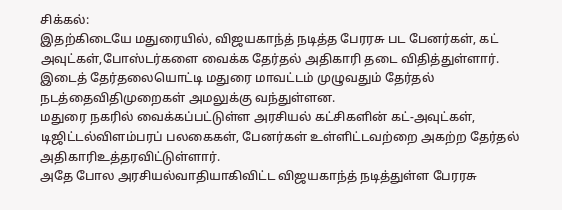சிக்கல்:
இதற்கிடையே மதுரையில், விஜயகாந்த் நடித்த பேரரசு பட பேனர்கள், கட் அவுட்கள்,போஸ்டர்களை வைக்க தேர்தல் அதிகாரி தடை விதித்துள்ளார்.
இடைத் தேர்தலையொட்டி மதுரை மாவட்டம் முழுவதும் தேர்தல் நடத்தைவிதிமுறைகள் அமலுக்கு வந்துள்ளன.
மதுரை நகரில் வைக்கப்பட்டுள்ள அரசியல் கட்சிகளின் கட்-அவுட்கள், டிஜிட்டல்விளம்பரப் பலகைகள், பேனர்கள் உள்ளிட்டவற்றை அகற்ற தேர்தல் அதிகாரிஉத்தரவிட்டுள்ளார்.
அதே போல அரசியல்வாதியாகிவிட்ட விஜயகாந்த் நடித்துள்ள பேரரசு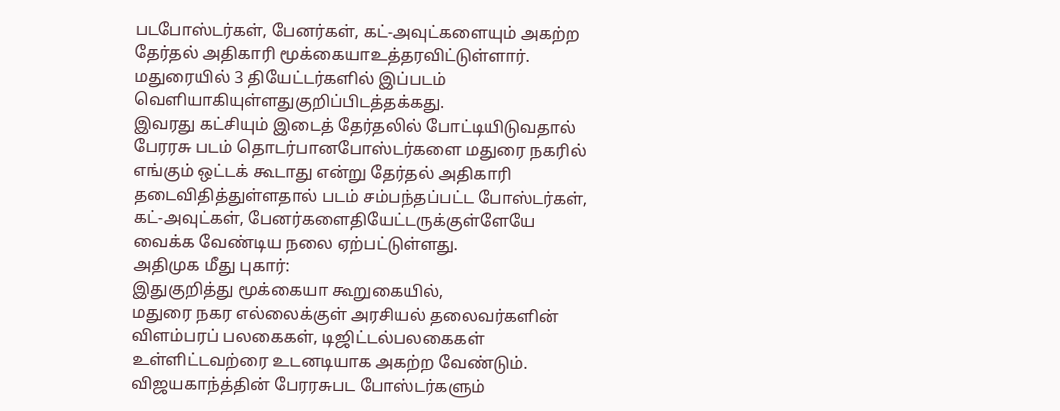படபோஸ்டர்கள், பேனர்கள், கட்-அவுட்களையும் அகற்ற தேர்தல் அதிகாரி மூக்கையாஉத்தரவிட்டுள்ளார். மதுரையில் 3 தியேட்டர்களில் இப்படம் வெளியாகியுள்ளதுகுறிப்பிடத்தக்கது.
இவரது கட்சியும் இடைத் தேர்தலில் போட்டியிடுவதால் பேரரசு படம் தொடர்பானபோஸ்டர்களை மதுரை நகரில் எங்கும் ஒட்டக் கூடாது என்று தேர்தல் அதிகாரி தடைவிதித்துள்ளதால் படம் சம்பந்தப்பட்ட போஸ்டர்கள், கட்-அவுட்கள், பேனர்களைதியேட்டருக்குள்ளேயே வைக்க வேண்டிய நலை ஏற்பட்டுள்ளது.
அதிமுக மீது புகார்:
இதுகுறித்து மூக்கையா கூறுகையில்,
மதுரை நகர எல்லைக்குள் அரசியல் தலைவர்களின் விளம்பரப் பலகைகள், டிஜிட்டல்பலகைகள் உள்ளிட்டவற்ரை உடனடியாக அகற்ற வேண்டும். விஜயகாந்த்தின் பேரரசுபட போஸ்டர்களும்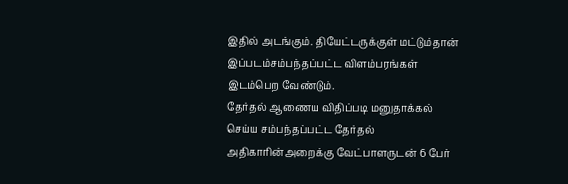இதில் அடங்கும். தியேட்டருக்குள் மட்டும்தான் இப்படம்சம்பந்தப்பட்ட விளம்பரங்கள் இடம்பெற வேண்டும்.
தேர்தல் ஆணைய விதிப்படி மனுதாக்கல் செய்ய சம்பந்தப்பட்ட தேர்தல் அதிகாரின்அறைக்கு வேட்பாளருடன் 6 பேர்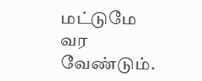மட்டுமே வர வேண்டும்.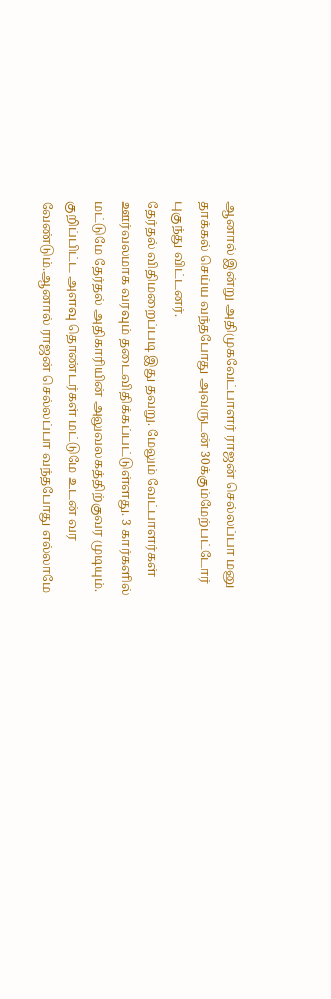ஆனால் இன்று அதிமுகவேட்பாளர் ராஜன் செல்லப்பா மனு தாக்கல் செய்ய வந்தபோது அவருடன் 30க்கும்மேற்பட்டோர் புகுந்து விட்டனர்.
தேர்தல் விதிமறைப்படி இது தவறு. மேலும் வேட்பாளர்கள் ஊர்வலமாக வரவும் தடைவிதிக்கப்பட்டுள்ளது. 3 கார்களில் மட்டுமே தேர்தல் அதிகாரியின் அலுவலகத்திற்குவர முடியும். குறிப்பிட்ட அளவு தொண்டர்கள் மட்டுமே உடன் வர வேண்டும்.ஆனால் ராஜன் செல்லப்பா வந்தபோது எல்லாமே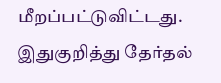மீறப்பட்டுவிட்டது.
இதுகுறித்து தேர்தல்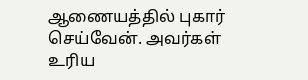ஆணையத்தில் புகார் செய்வேன். அவர்கள் உரிய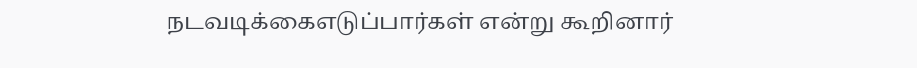நடவடிக்கைஎடுப்பார்கள் என்று கூறினார்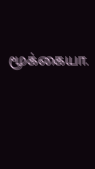மூக்கையா.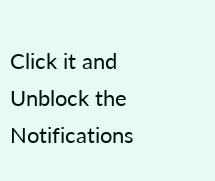Click it and Unblock the Notifications